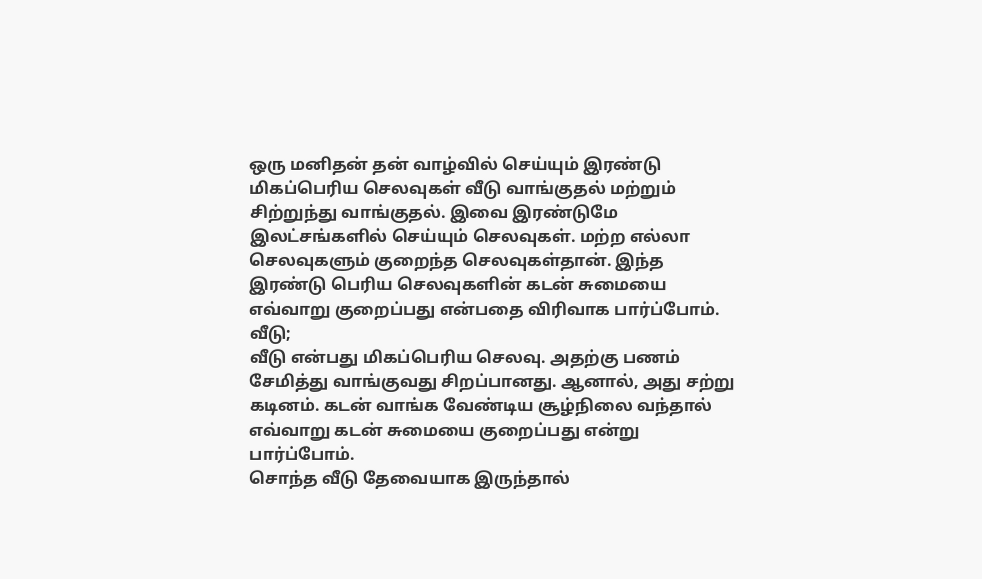ஒரு மனிதன் தன் வாழ்வில் செய்யும் இரண்டு மிகப்பெரிய செலவுகள் வீடு வாங்குதல் மற்றும் சிற்றுந்து வாங்குதல். இவை இரண்டுமே இலட்சங்களில் செய்யும் செலவுகள். மற்ற எல்லா செலவுகளும் குறைந்த செலவுகள்தான். இந்த இரண்டு பெரிய செலவுகளின் கடன் சுமையை எவ்வாறு குறைப்பது என்பதை விரிவாக பார்ப்போம்.
வீடு;
வீடு என்பது மிகப்பெரிய செலவு. அதற்கு பணம் சேமித்து வாங்குவது சிறப்பானது. ஆனால், அது சற்று கடினம். கடன் வாங்க வேண்டிய சூழ்நிலை வந்தால் எவ்வாறு கடன் சுமையை குறைப்பது என்று பார்ப்போம்.
சொந்த வீடு தேவையாக இருந்தால்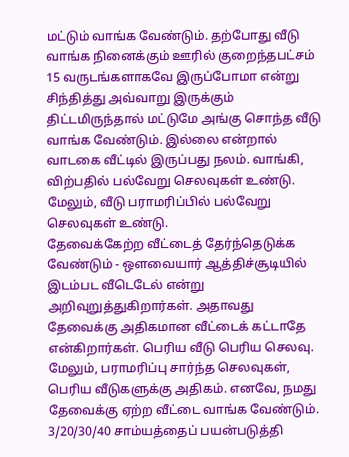மட்டும் வாங்க வேண்டும். தற்போது வீடு வாங்க நினைக்கும் ஊரில் குறைந்தபட்சம் 15 வருடங்களாகவே இருப்போமா என்று சிந்தித்து அவ்வாறு இருக்கும் திட்டமிருந்தால் மட்டுமே அங்கு சொந்த வீடு வாங்க வேண்டும். இல்லை என்றால் வாடகை வீட்டில் இருப்பது நலம். வாங்கி, விற்பதில் பல்வேறு செலவுகள் உண்டு. மேலும், வீடு பராமரிப்பில் பல்வேறு செலவுகள் உண்டு.
தேவைக்கேற்ற வீட்டைத் தேர்ந்தெடுக்க வேண்டும் - ஔவையார் ஆத்திச்சூடியில் இடம்பட வீடெடேல் என்று அறிவுறுத்துகிறார்கள். அதாவது தேவைக்கு அதிகமான வீட்டைக் கட்டாதே என்கிறார்கள். பெரிய வீடு பெரிய செலவு. மேலும், பராமரிப்பு சார்ந்த செலவுகள், பெரிய வீடுகளுக்கு அதிகம். எனவே, நமது தேவைக்கு ஏற்ற வீட்டை வாங்க வேண்டும்.
3/20/30/40 சாம்யத்தைப் பயன்படுத்தி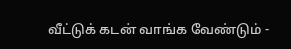வீட்டுக் கடன் வாங்க வேண்டும் -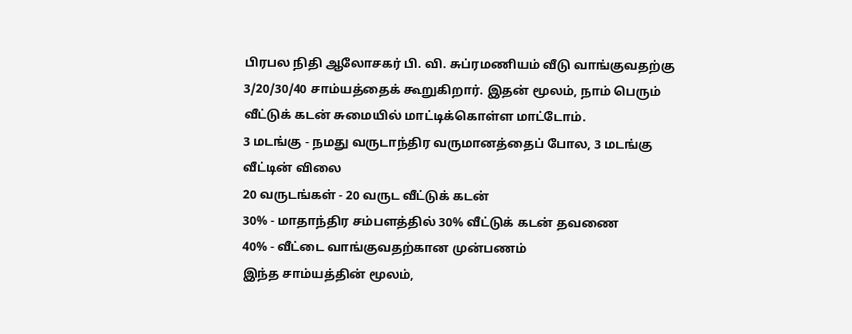பிரபல நிதி ஆலோசகர் பி. வி. சுப்ரமணியம் வீடு வாங்குவதற்கு 3/20/30/40 சாம்யத்தைக் கூறுகிறார். இதன் மூலம், நாம் பெரும் வீட்டுக் கடன் சுமையில் மாட்டிக்கொள்ள மாட்டோம்.
3 மடங்கு - நமது வருடாந்திர வருமானத்தைப் போல, 3 மடங்கு வீட்டின் விலை
20 வருடங்கள் - 20 வருட வீட்டுக் கடன்
30% - மாதாந்திர சம்பளத்தில் 30% வீட்டுக் கடன் தவணை
40% - வீட்டை வாங்குவதற்கான முன்பணம்
இந்த சாம்யத்தின் மூலம்,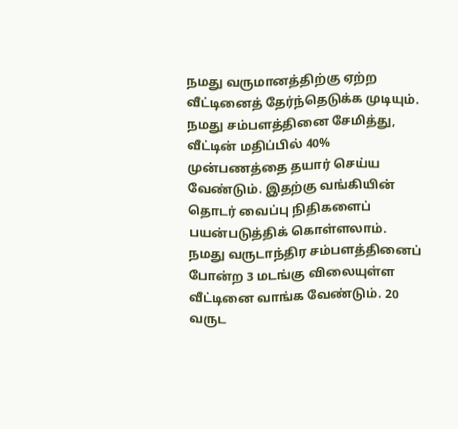நமது வருமானத்திற்கு ஏற்ற வீட்டினைத் தேர்ந்தெடுக்க முடியும்.
நமது சம்பளத்தினை சேமித்து, வீட்டின் மதிப்பில் 40% முன்பணத்தை தயார் செய்ய வேண்டும். இதற்கு வங்கியின் தொடர் வைப்பு நிதிகளைப் பயன்படுத்திக் கொள்ளலாம்.
நமது வருடாந்திர சம்பளத்தினைப் போன்ற 3 மடங்கு விலையுள்ள வீட்டினை வாங்க வேண்டும். 20 வருட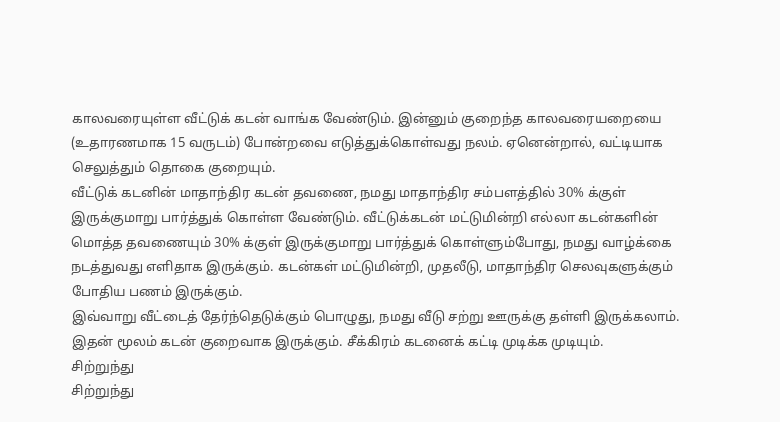காலவரையுள்ள வீட்டுக் கடன் வாங்க வேண்டும். இன்னும் குறைந்த காலவரையறையை (உதாரணமாக 15 வருடம்) போன்றவை எடுத்துக்கொள்வது நலம். ஏனென்றால், வட்டியாக செலுத்தும் தொகை குறையும்.
வீட்டுக் கடனின் மாதாந்திர கடன் தவணை, நமது மாதாந்திர சம்பளத்தில் 30% க்குள் இருக்குமாறு பார்த்துக் கொள்ள வேண்டும். வீட்டுக்கடன் மட்டுமின்றி எல்லா கடன்களின் மொத்த தவணையும் 30% க்குள் இருக்குமாறு பார்த்துக் கொள்ளும்போது, நமது வாழ்க்கை நடத்துவது எளிதாக இருக்கும். கடன்கள் மட்டுமின்றி, முதலீடு, மாதாந்திர செலவுகளுக்கும் போதிய பணம் இருக்கும்.
இவ்வாறு வீட்டைத் தேர்ந்தெடுக்கும் பொழுது, நமது வீடு சற்று ஊருக்கு தள்ளி இருக்கலாம். இதன் மூலம் கடன் குறைவாக இருக்கும். சீக்கிரம் கடனைக் கட்டி முடிக்க முடியும்.
சிற்றுந்து
சிற்றுந்து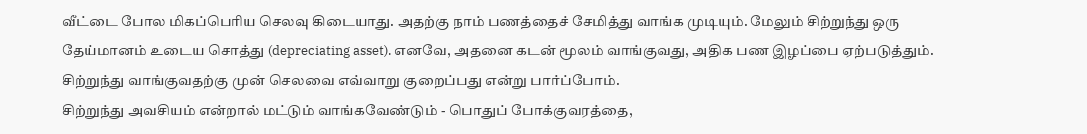வீட்டை போல மிகப்பெரிய செலவு கிடையாது. அதற்கு நாம் பணத்தைச் சேமித்து வாங்க முடியும். மேலும் சிற்றுந்து ஒரு தேய்மானம் உடைய சொத்து (depreciating asset). எனவே, அதனை கடன் மூலம் வாங்குவது, அதிக பண இழப்பை ஏற்படுத்தும். சிற்றுந்து வாங்குவதற்கு முன் செலவை எவ்வாறு குறைப்பது என்று பார்ப்போம்.
சிற்றுந்து அவசியம் என்றால் மட்டும் வாங்கவேண்டும் - பொதுப் போக்குவரத்தை,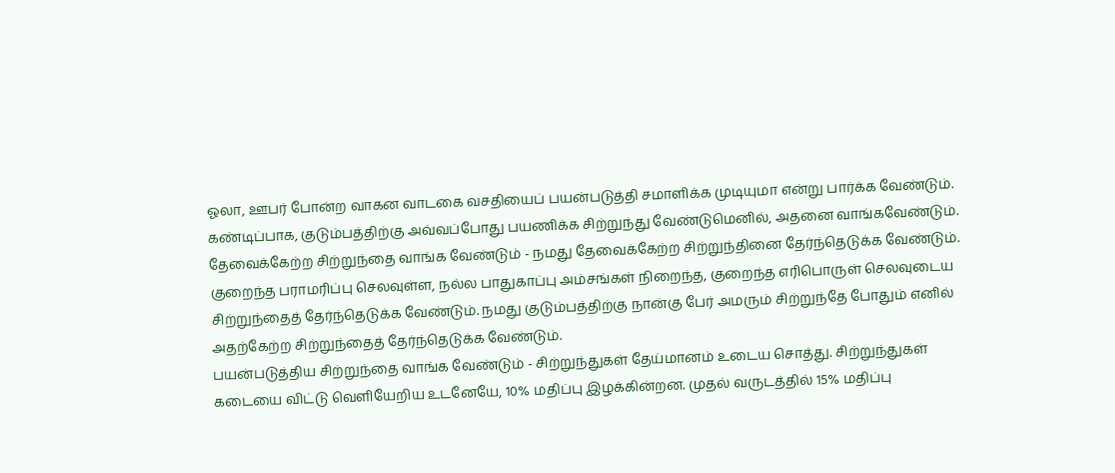ஓலா, ஊபர் போன்ற வாகன வாடகை வசதியைப் பயன்படுத்தி சமாளிக்க முடியுமா என்று பார்க்க வேண்டும். கண்டிப்பாக, குடும்பத்திற்கு அவ்வப்போது பயணிக்க சிற்றுந்து வேண்டுமெனில், அதனை வாங்கவேண்டும்.
தேவைக்கேற்ற சிற்றுந்தை வாங்க வேண்டும் - நமது தேவைக்கேற்ற சிற்றுந்தினை தேர்ந்தெடுக்க வேண்டும். குறைந்த பராமரிப்பு செலவுள்ள, நல்ல பாதுகாப்பு அம்சங்கள் நிறைந்த, குறைந்த எரிபொருள் செலவுடைய சிற்றுந்தைத் தேர்ந்தெடுக்க வேண்டும். நமது குடும்பத்திற்கு நான்கு பேர் அமரும் சிற்றுந்தே போதும் எனில் அதற்கேற்ற சிற்றுந்தைத் தேர்ந்தெடுக்க வேண்டும்.
பயன்படுத்திய சிற்றுந்தை வாங்க வேண்டும் - சிற்றுந்துகள் தேய்மானம் உடைய சொத்து. சிற்றுந்துகள் கடையை விட்டு வெளியேறிய உடனேயே, 10% மதிப்பு இழக்கின்றன. முதல் வருடத்தில் 15% மதிப்பு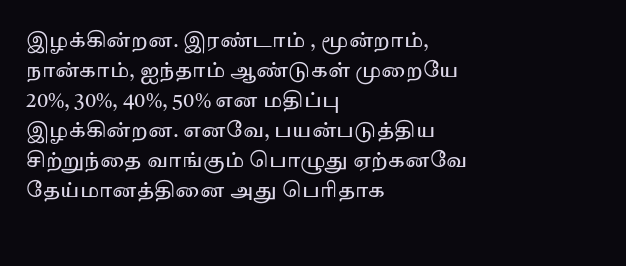இழக்கின்றன. இரண்டாம் , மூன்றாம், நான்காம், ஐந்தாம் ஆண்டுகள் முறையே 20%, 30%, 40%, 50% என மதிப்பு இழக்கின்றன. எனவே, பயன்படுத்திய சிற்றுந்தை வாங்கும் பொழுது ஏற்கனவே தேய்மானத்தினை அது பெரிதாக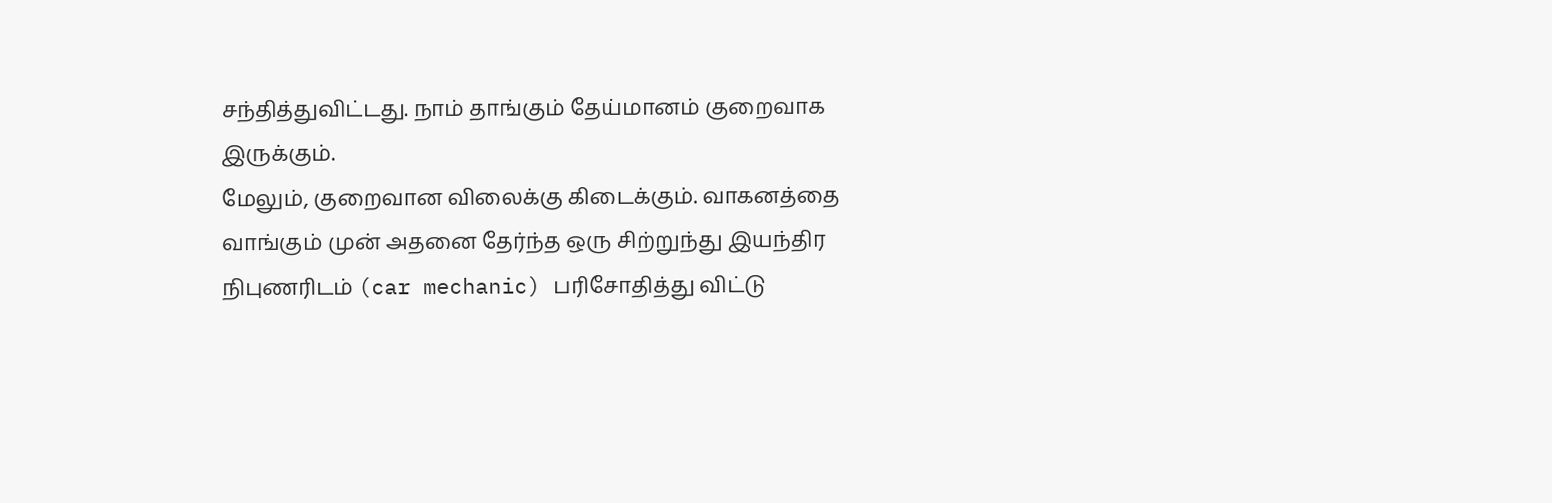சந்தித்துவிட்டது. நாம் தாங்கும் தேய்மானம் குறைவாக இருக்கும்.
மேலும், குறைவான விலைக்கு கிடைக்கும். வாகனத்தை வாங்கும் முன் அதனை தேர்ந்த ஒரு சிற்றுந்து இயந்திர நிபுணரிடம் (car mechanic) பரிசோதித்து விட்டு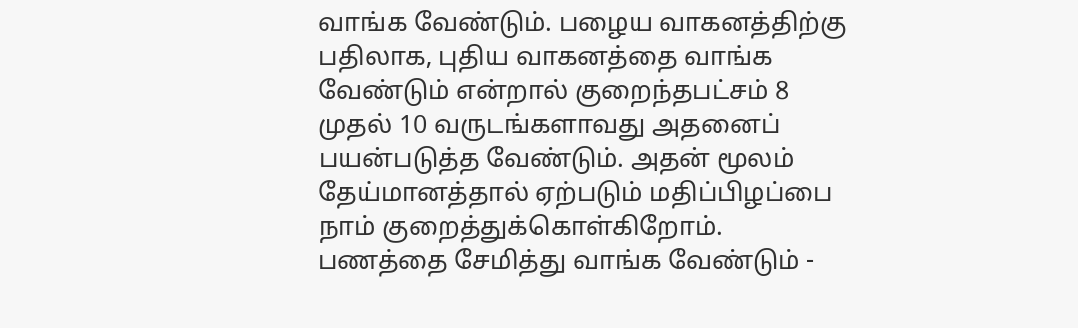வாங்க வேண்டும். பழைய வாகனத்திற்கு பதிலாக, புதிய வாகனத்தை வாங்க வேண்டும் என்றால் குறைந்தபட்சம் 8 முதல் 10 வருடங்களாவது அதனைப் பயன்படுத்த வேண்டும். அதன் மூலம் தேய்மானத்தால் ஏற்படும் மதிப்பிழப்பை நாம் குறைத்துக்கொள்கிறோம்.
பணத்தை சேமித்து வாங்க வேண்டும் -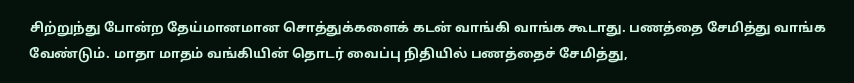சிற்றுந்து போன்ற தேய்மானமான சொத்துக்களைக் கடன் வாங்கி வாங்க கூடாது. பணத்தை சேமித்து வாங்க வேண்டும். மாதா மாதம் வங்கியின் தொடர் வைப்பு நிதியில் பணத்தைச் சேமித்து,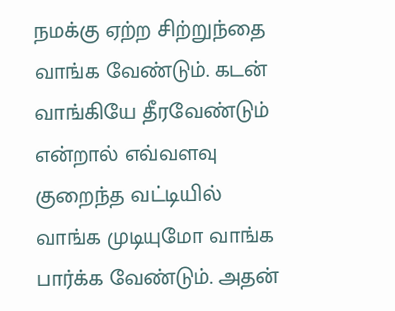நமக்கு ஏற்ற சிற்றுந்தை வாங்க வேண்டும். கடன் வாங்கியே தீரவேண்டும் என்றால் எவ்வளவு குறைந்த வட்டியில் வாங்க முடியுமோ வாங்க பார்க்க வேண்டும். அதன்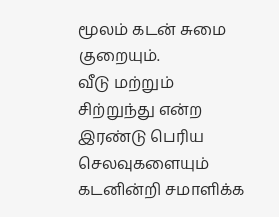மூலம் கடன் சுமை குறையும்.
வீடு மற்றும் சிற்றுந்து என்ற இரண்டு பெரிய செலவுகளையும் கடனின்றி சமாளிக்க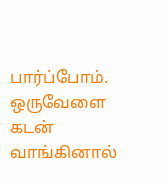பார்ப்போம். ஒருவேளை கடன் வாங்கினால்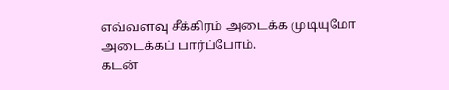எவ்வளவு சீக்கிரம் அடைக்க முடியுமோ அடைக்கப் பார்ப்போம்.
கடன்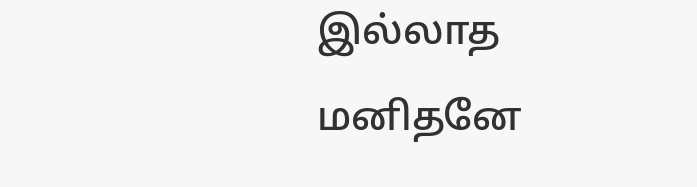இல்லாத மனிதனே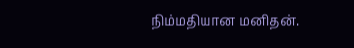நிம்மதியான மனிதன்.